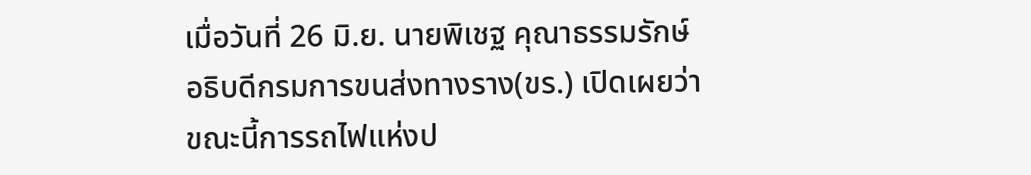เมื่อวันที่ 26 มิ.ย. นายพิเชฐ คุณาธรรมรักษ์ อธิบดีกรมการขนส่งทางราง(ขร.) เปิดเผยว่า ขณะนี้การรถไฟแห่งป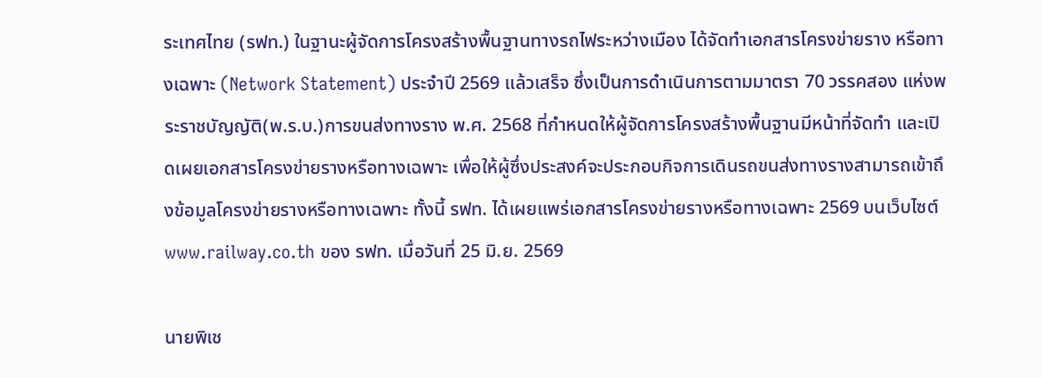ระเทศไทย (รฟท.) ในฐานะผู้จัดการโครงสร้างพื้นฐานทางรถไฟระหว่างเมือง ได้จัดทำเอกสารโครงข่ายราง หรือทางเฉพาะ (Network Statement) ประจำปี 2569 แล้วเสร็จ ซึ่งเป็นการดำเนินการตามมาตรา 70 วรรคสอง แห่งพระราชบัญญัติ(พ.ร.บ.)การขนส่งทางราง พ.ศ. 2568 ที่กำหนดให้ผู้จัดการโครงสร้างพื้นฐานมีหน้าที่จัดทำ และเปิดเผยเอกสารโครงข่ายรางหรือทางเฉพาะ เพื่อให้ผู้ซึ่งประสงค์จะประกอบกิจการเดินรถขนส่งทางรางสามารถเข้าถึงข้อมูลโครงข่ายรางหรือทางเฉพาะ ทั้งนี้ รฟท. ได้เผยแพร่เอกสารโครงข่ายรางหรือทางเฉพาะ 2569 บนเว็บไซต์ www.railway.co.th ของ รฟท. เมื่อวันที่ 25 มิ.ย. 2569

นายพิเช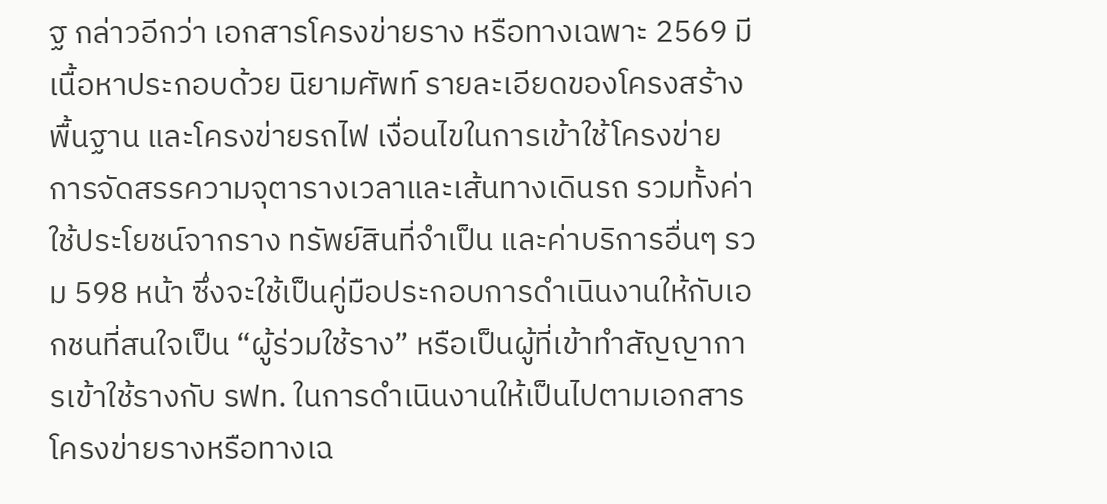ฐ กล่าวอีกว่า เอกสารโครงข่ายราง หรือทางเฉพาะ 2569 มีเนื้อหาประกอบด้วย นิยามศัพท์ รายละเอียดของโครงสร้างพื้นฐาน และโครงข่ายรถไฟ เงื่อนไขในการเข้าใช้โครงข่าย การจัดสรรความจุตารางเวลาและเส้นทางเดินรถ รวมทั้งค่าใช้ประโยชน์จากราง ทรัพย์สินที่จำเป็น และค่าบริการอื่นๆ รวม 598 หน้า ซึ่งจะใช้เป็นคู่มือประกอบการดำเนินงานให้กับเอกชนที่สนใจเป็น “ผู้ร่วมใช้ราง” หรือเป็นผู้ที่เข้าทำสัญญาการเข้าใช้รางกับ รฟท. ในการดำเนินงานให้เป็นไปตามเอกสารโครงข่ายรางหรือทางเฉ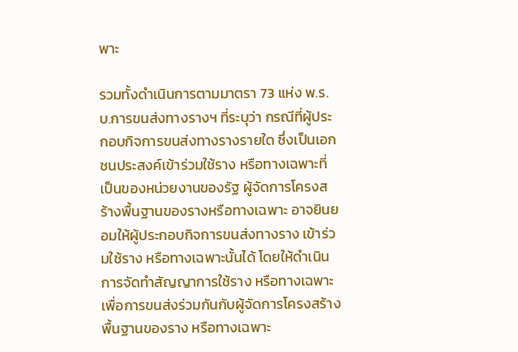พาะ

รวมทั้งดำเนินการตามมาตรา 73 แห่ง พ.ร.บ.การขนส่งทางรางฯ ที่ระบุว่า กรณีที่ผู้ประกอบกิจการขนส่งทางรางรายใด ซึ่งเป็นเอกชนประสงค์เข้าร่วมใช้ราง หรือทางเฉพาะที่เป็นของหน่วยงานของรัฐ ผู้จัดการโครงสร้างพื้นฐานของรางหรือทางเฉพาะ อาจยินยอมให้ผู้ประกอบกิจการขนส่งทางราง เข้าร่วมใช้ราง หรือทางเฉพาะนั้นได้ โดยให้ดำเนินการจัดทำสัญญาการใช้ราง หรือทางเฉพาะ เพื่อการขนส่งร่วมกันกับผู้จัดการโครงสร้างพื้นฐานของราง หรือทางเฉพาะ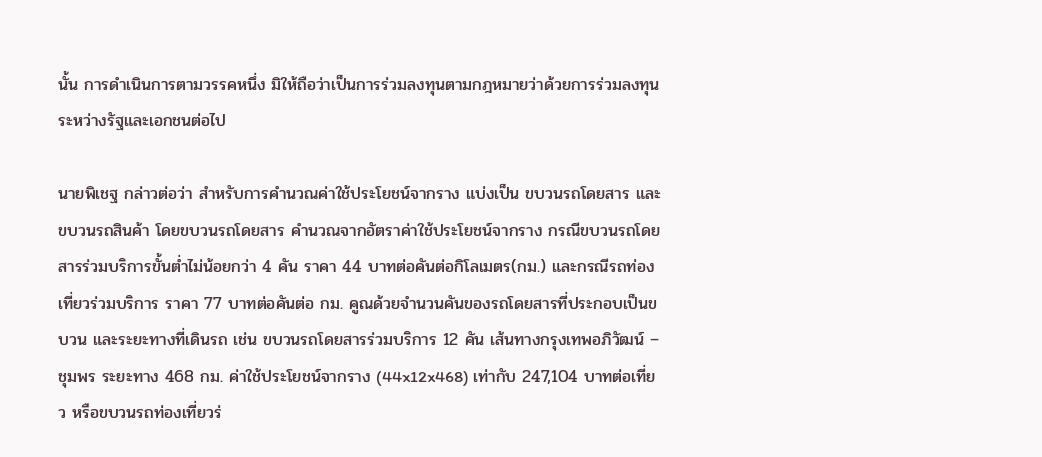นั้น การดำเนินการตามวรรคหนึ่ง มิให้ถือว่าเป็นการร่วมลงทุนตามกฎหมายว่าด้วยการร่วมลงทุนระหว่างรัฐและเอกชนต่อไป

นายพิเชฐ กล่าวต่อว่า สำหรับการคำนวณค่าใช้ประโยชน์จากราง แบ่งเป็น ขบวนรถโดยสาร และขบวนรถสินค้า โดยขบวนรถโดยสาร คำนวณจากอัตราค่าใช้ประโยชน์จากราง กรณีขบวนรถโดยสารร่วมบริการขั้นต่ำไม่น้อยกว่า 4 คัน ราคา 44 บาทต่อคันต่อกิโลเมตร(กม.) และกรณีรถท่องเที่ยวร่วมบริการ ราคา 77 บาทต่อคันต่อ กม. คูณด้วยจำนวนคันของรถโดยสารที่ประกอบเป็นขบวน และระยะทางที่เดินรถ เช่น ขบวนรถโดยสารร่วมบริการ 12 คัน เส้นทางกรุงเทพอภิวัฒน์ – ชุมพร ระยะทาง 468 กม. ค่าใช้ประโยชน์จากราง (44x12x468) เท่ากับ 247,104 บาทต่อเที่ยว หรือขบวนรถท่องเที่ยวร่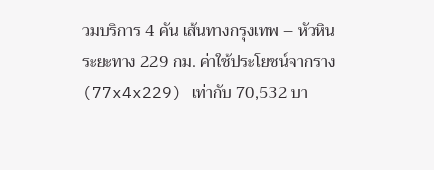วมบริการ 4 คัน เส้นทางกรุงเทพ – หัวหิน ระยะทาง 229 กม. ค่าใช้ประโยชน์จากราง (77x4x229) เท่ากับ 70,532 บา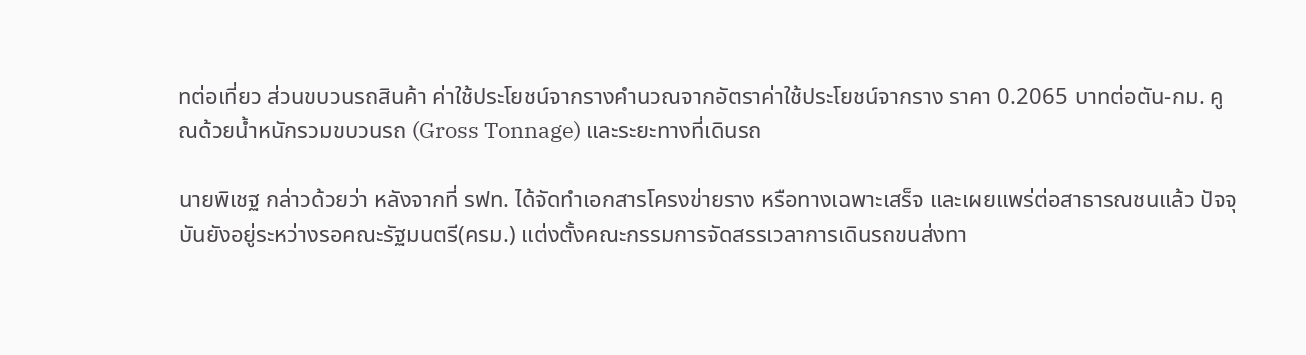ทต่อเที่ยว ส่วนขบวนรถสินค้า ค่าใช้ประโยชน์จากรางคำนวณจากอัตราค่าใช้ประโยชน์จากราง ราคา 0.2065 บาทต่อตัน-กม. คูณด้วยน้ำหนักรวมขบวนรถ (Gross Tonnage) และระยะทางที่เดินรถ

นายพิเชฐ กล่าวด้วยว่า หลังจากที่ รฟท. ได้จัดทำเอกสารโครงข่ายราง หรือทางเฉพาะเสร็จ และเผยแพร่ต่อสาธารณชนแล้ว ปัจจุบันยังอยู่ระหว่างรอคณะรัฐมนตรี(ครม.) แต่งตั้งคณะกรรมการจัดสรรเวลาการเดินรถขนส่งทา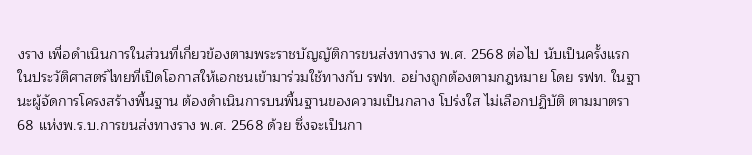งราง เพื่อดำเนินการในส่วนที่เกี่ยวข้องตามพระราชบัญญัติการขนส่งทางราง พ.ศ. 2568 ต่อไป นับเป็นครั้งแรกในประวัติศาสตร์ไทยที่เปิดโอกาสให้เอกชนเข้ามาร่วมใช้ทางกับ รฟท. อย่างถูกต้องตามกฎหมาย โดย รฟท. ในฐานะผู้จัดการโครงสร้างพื้นฐาน ต้องดำเนินการบนพื้นฐานของความเป็นกลาง โปร่งใส ไม่เลือกปฏิบัติ ตามมาตรา 68 แห่งพ.ร.บ.การขนส่งทางราง พ.ศ. 2568 ด้วย ซึ่งจะเป็นกา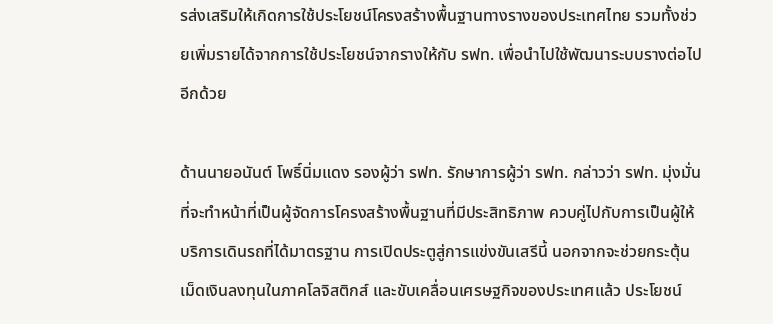รส่งเสริมให้เกิดการใช้ประโยชน์โครงสร้างพื้นฐานทางรางของประเทศไทย รวมทั้งช่วยเพิ่มรายได้จากการใช้ประโยชน์จากรางให้กับ รฟท. เพื่อนำไปใช้พัฒนาระบบรางต่อไปอีกด้วย

ด้านนายอนันต์ โพธิ์นิ่มแดง รองผู้ว่า รฟท. รักษาการผู้ว่า รฟท. กล่าวว่า รฟท. มุ่งมั่นที่จะทำหน้าที่เป็นผู้จัดการโครงสร้างพื้นฐานที่มีประสิทธิภาพ ควบคู่ไปกับการเป็นผู้ให้บริการเดินรถที่ได้มาตรฐาน การเปิดประตูสู่การแข่งขันเสรีนี้ นอกจากจะช่วยกระตุ้นเม็ดเงินลงทุนในภาคโลจิสติกส์ และขับเคลื่อนเศรษฐกิจของประเทศแล้ว ประโยชน์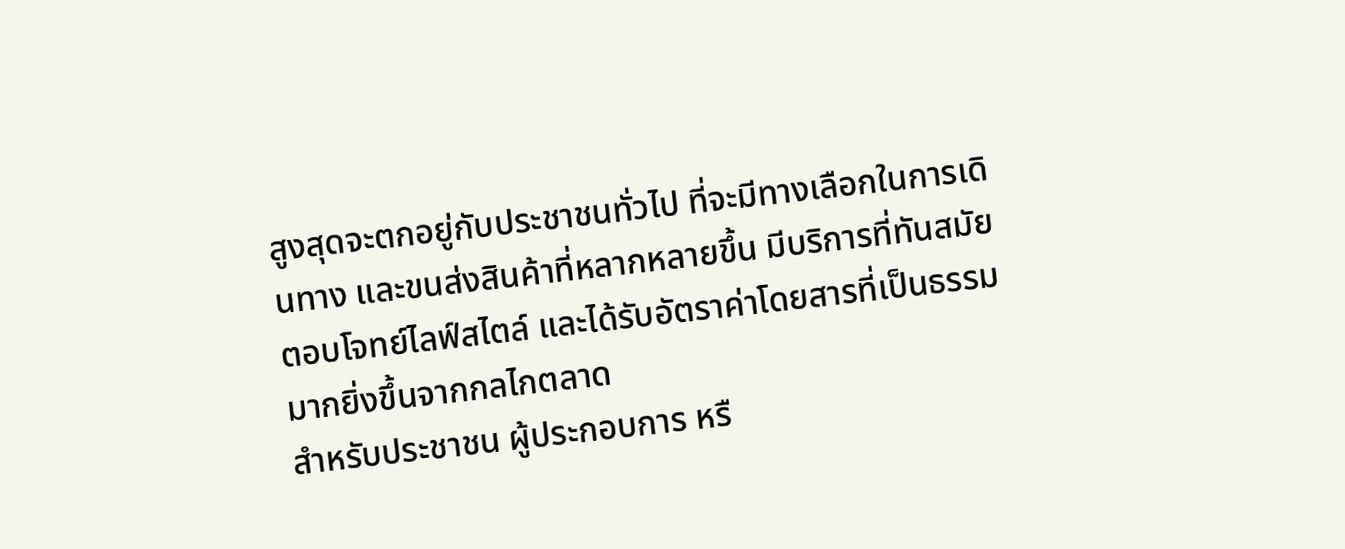สูงสุดจะตกอยู่กับประชาชนทั่วไป ที่จะมีทางเลือกในการเดินทาง และขนส่งสินค้าที่หลากหลายขึ้น มีบริการที่ทันสมัย ตอบโจทย์ไลฟ์สไตล์ และได้รับอัตราค่าโดยสารที่เป็นธรรมมากยิ่งขึ้นจากกลไกตลาด
สำหรับประชาชน ผู้ประกอบการ หรื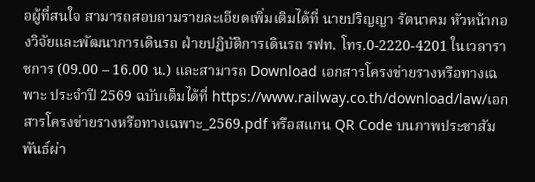อผู้ที่สนใจ สามารถสอบถามรายละเอียดเพิ่มเติมได้ที่ นายปริญญา รัตนาคม หัวหน้ากองวิจัยและพัฒนาการเดินรถ ฝ่ายปฏิบัติการเดินรถ รฟท. โทร.0-2220-4201 ในเวลาราชการ (09.00 – 16.00 น.) และสามารถ Download เอกสารโครงข่ายรางหรือทางเฉพาะ ประจำปี 2569 ฉบับเต็มได้ที่ https://www.railway.co.th/download/law/เอกสารโครงข่ายรางหรือทางเฉพาะ_2569.pdf หรือสแกน QR Code บนภาพประชาสัมพันธ์ผ่า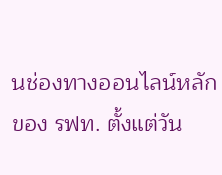นช่องทางออนไลน์หลักของ รฟท. ตั้งแต่วัน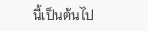นี้เป็นต้นไป